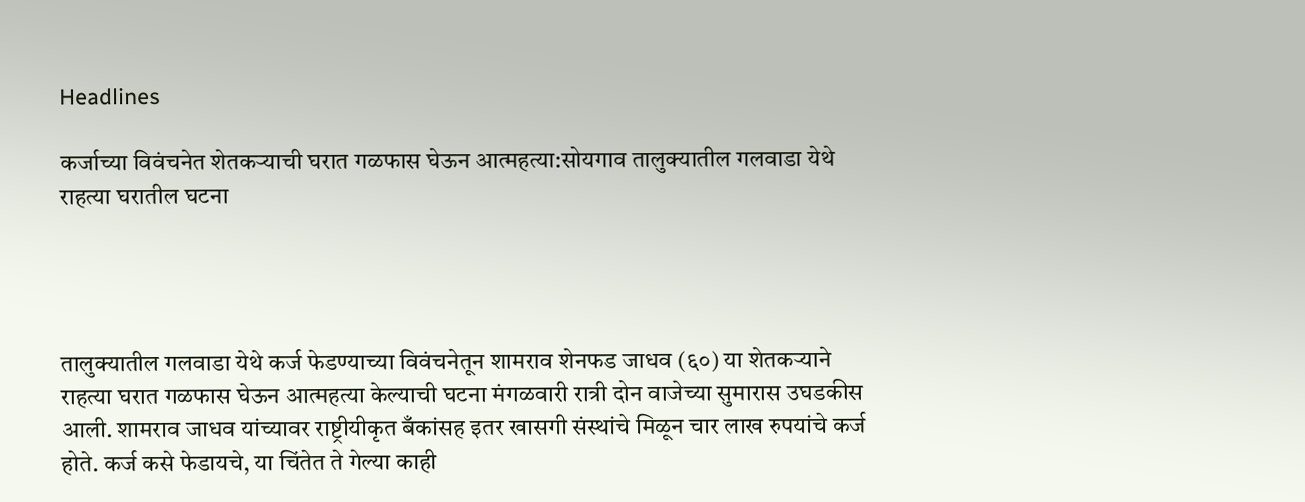Headlines

कर्जाच्या विवंचनेत शेतकऱ्याची घरात गळफास घेऊन आत्महत्या:सोयगाव तालुक्यातील गलवाडा येथे राहत्या घरातील घटना




तालुक्यातील गलवाडा येथे कर्ज फेडण्याच्या विवंचनेतून शामराव शेनफड जाधव (६०) या शेतकऱ्याने राहत्या घरात गळफास घेऊन आत्महत्या केल्याची घटना मंगळवारी रात्री दोन वाजेच्या सुमारास उघडकीस आली. शामराव जाधव यांच्यावर राष्ट्रीयीकृत बँकांसह इतर खासगी संस्थांचे मिळून चार लाख रुपयांचे कर्ज होते. कर्ज कसे फेडायचे, या चिंतेत ते गेल्या काही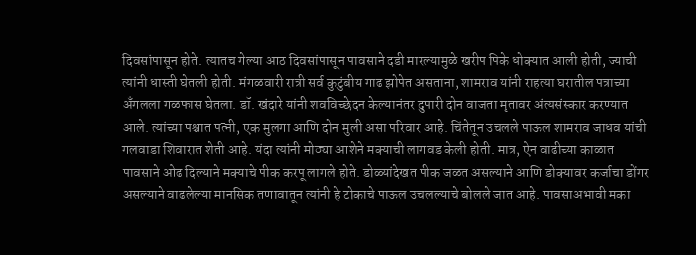दिवसांपासून होते. त्यातच गेल्या आठ दिवसांपासून पावसाने दडी मारल्यामुळे खरीप पिके धोक्यात आली होती, ज्याची त्यांनी धास्ती घेतली होती. मंगळवारी रात्री सर्व कुटुंबीय गाढ झोपेत असताना, शामराव यांनी राहत्या घरातील पत्राच्या अँगलला गळफास घेतला. डॉ. खंदारे यांनी शवविच्छेदन केल्यानंतर दुपारी दोन वाजता मृतावर अंत्यसंस्कार करण्यात आले. त्यांच्या पश्चात पत्नी, एक मुलगा आणि दोन मुली असा परिवार आहे. चिंतेतून उचलले पाऊल शामराव जाधव यांची गलवाडा शिवारात शेती आहे. यंदा त्यांनी मोठ्या आशेने मक्याची लागवड केली होती. मात्र, ऐन वाढीच्या काळात पावसाने ओढ दिल्याने मक्याचे पीक करपू लागले होते. डोळ्यांदेखत पीक जळत असल्याने आणि डोक्यावर कर्जाचा डोंगर असल्याने वाढलेल्या मानसिक तणावातून त्यांनी हे टोकाचे पाऊल उचलल्याचे बोलले जात आहे. पावसाअभावी मका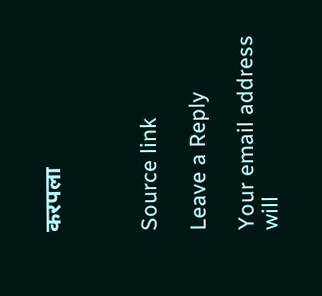करपला



Source link

Leave a Reply

Your email address will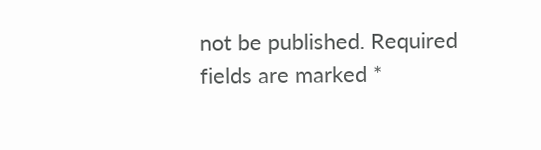not be published. Required fields are marked *